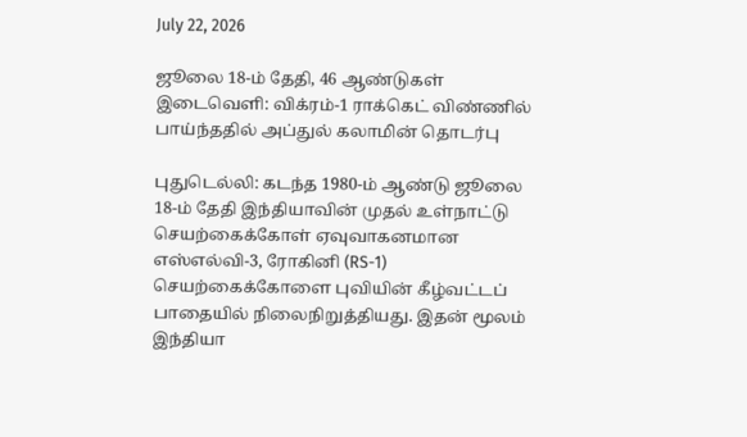July 22, 2026

ஜூலை 18-ம் தேதி, 46 ஆண்டுகள் இடைவெளி: விக்ரம்-1 ராக்கெட் விண்ணில் பாய்ந்ததில் அப்துல் கலாமின் தொடர்பு

புதுடெல்லி: கடந்த 1980-ம் ஆண்டு ஜூலை 18-ம் தேதி இந்தியாவின் முதல் உள்நாட்டு செயற்கைக்கோள் ஏவுவாகனமான எஸ்எல்வி-3, ரோகினி (RS-1) செயற்கைக்கோளை புவியின் கீழ்வட்டப் பாதையில் நிலைநிறுத்தியது. இதன் மூலம் இந்தியா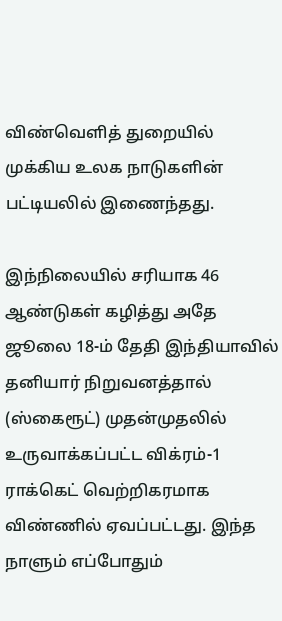விண்வெளித் துறையில் முக்கிய உலக நாடுகளின் பட்டியலில் இணைந்தது.

இந்நிலையில் சரியாக 46 ஆண்டுகள் கழித்து அதே ஜூலை 18-ம் தேதி இந்தியாவில் தனியார் நிறுவனத்தால் (ஸ்கைரூட்) முதன்முதலில் உருவாக்கப்பட்ட விக்ரம்-1 ராக்கெட் வெற்றிகரமாக விண்ணில் ஏவப்பட்டது. இந்த நாளும் எப்போதும்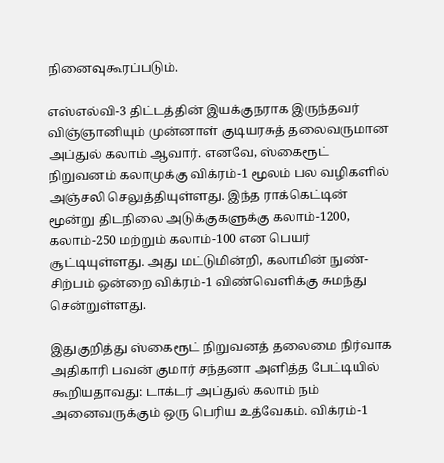நினைவுகூரப்படும்.

எஸ்எல்வி-3 திட்டத்தின் இயக்குநராக இருந்தவர் விஞ்ஞானியும் முன்னாள் குடியரசுத் தலைவருமான அப்துல் கலாம் ஆவார். எனவே, ஸ்கைரூட் நிறுவனம் கலாமுக்கு விக்ரம்-1 மூலம் பல வழிகளில் அஞ்சலி செலுத்தியுள்ளது. இந்த ராக்கெட்டின் மூன்று திடநிலை அடுக்குகளுக்கு கலாம்-1200, கலாம்-250 மற்றும் கலாம்-100 என பெயர் சூட்டியுள்ளது. அது மட்டுமின்றி, கலாமின் நுண்-சிற்பம் ஒன்றை விக்ரம்-1 விண்வெளிக்கு சுமந்து சென்றுள்ளது.

இதுகுறித்து ஸ்கைரூட் நிறுவனத் தலைமை நிர்வாக அதிகாரி பவன் குமார் சந்தனா அளித்த பேட்டியில் கூறியதாவது: டாக்டர் அப்துல் கலாம் நம் அனைவருக்கும் ஒரு பெரிய உத்வேகம். விக்ரம்-1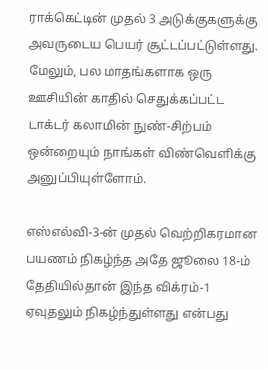ராக்கெட்டின் முதல் 3 அடுக்குகளுக்கு அவருடைய பெயர் சூட்டப்பட்டுள்ளது. மேலும், பல மாதங்களாக ஒரு ஊசியின் காதில் செதுக்கப்பட்ட டாக்டர் கலாமின் நுண்-சிற்பம் ஒன்றையும் நாங்கள் விண்வெளிக்கு அனுப்பியுள்ளோம்.

எஸ்எல்வி-3-ன் முதல் வெற்றிகரமான பயணம் நிகழ்ந்த அதே ஜூலை 18-ம் தேதியில்தான் இந்த விக்ரம்-1 ஏவுதலும் நிகழ்ந்துள்ளது என்பது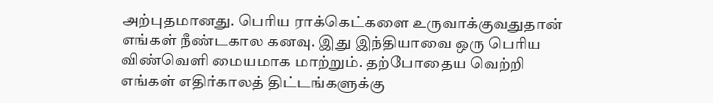அற்புதமானது. பெரிய ராக்கெட்களை உருவாக்குவதுதான் எங்கள் நீண்டகால கனவு. இது இந்தியாவை ஒரு பெரிய விண்வெளி மையமாக மாற்றும். தற்போதைய வெற்றி எங்கள் எதிர்காலத் திட்டங்களுக்கு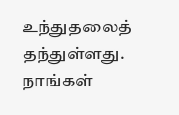உந்துதலைத் தந்துள்ளது. நாங்கள்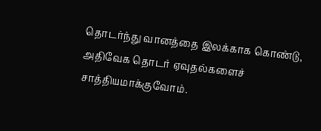தொடர்ந்து வானத்தை இலக்காக கொண்டு, அதிவேக தொடர் ஏவுதல்களைச் சாத்தியமாக்குவோம்.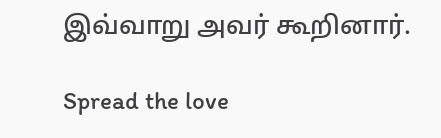இவ்வாறு அவர் கூறினார்.

Spread the love